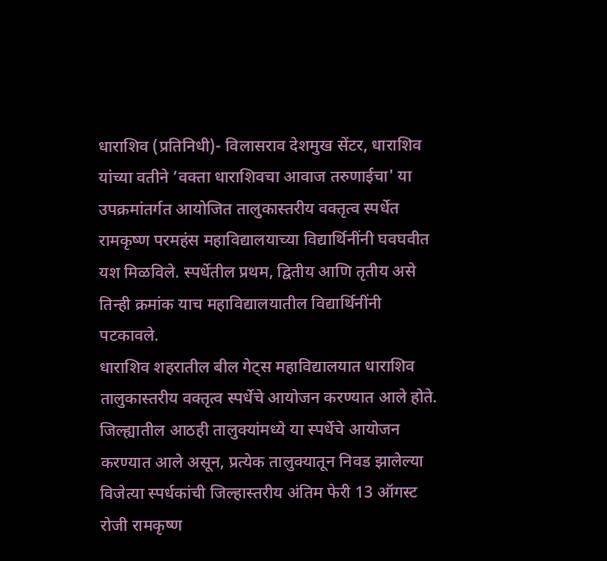धाराशिव (प्रतिनिधी)- विलासराव देशमुख सेंटर, धाराशिव यांच्या वतीने ‘वक्ता धाराशिवचा आवाज तरुणाईचा' या उपक्रमांतर्गत आयोजित तालुकास्तरीय वक्तृत्व स्पर्धेत रामकृष्ण परमहंस महाविद्यालयाच्या विद्यार्थिनींनी घवघवीत यश मिळविले. स्पर्धेतील प्रथम, द्वितीय आणि तृतीय असे तिन्ही क्रमांक याच महाविद्यालयातील विद्यार्थिनींनी पटकावले.
धाराशिव शहरातील बील गेट्स महाविद्यालयात धाराशिव तालुकास्तरीय वक्तृत्व स्पर्धेचे आयोजन करण्यात आले होते. जिल्ह्यातील आठही तालुक्यांमध्ये या स्पर्धेचे आयोजन करण्यात आले असून, प्रत्येक तालुक्यातून निवड झालेल्या विजेत्या स्पर्धकांची जिल्हास्तरीय अंतिम फेरी 13 ऑगस्ट रोजी रामकृष्ण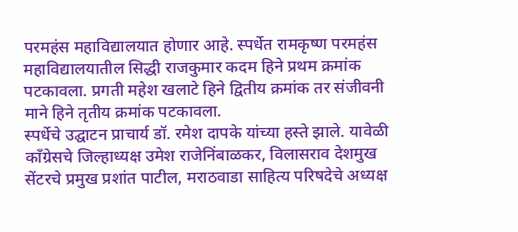परमहंस महाविद्यालयात होणार आहे. स्पर्धेत रामकृष्ण परमहंस महाविद्यालयातील सिद्धी राजकुमार कदम हिने प्रथम क्रमांक पटकावला. प्रगती महेश खलाटे हिने द्वितीय क्रमांक तर संजीवनी माने हिने तृतीय क्रमांक पटकावला.
स्पर्धेचे उद्घाटन प्राचार्य डॉ. रमेश दापके यांच्या हस्ते झाले. यावेळी काँग्रेसचे जिल्हाध्यक्ष उमेश राजेनिंबाळकर, विलासराव देशमुख सेंटरचे प्रमुख प्रशांत पाटील, मराठवाडा साहित्य परिषदेचे अध्यक्ष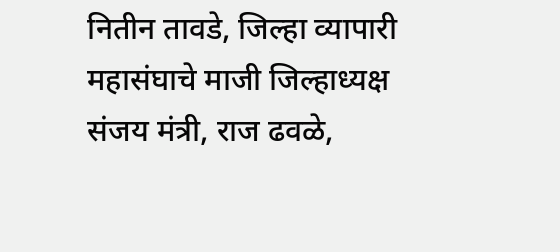नितीन तावडे, जिल्हा व्यापारी महासंघाचे माजी जिल्हाध्यक्ष संजय मंत्री, राज ढवळे,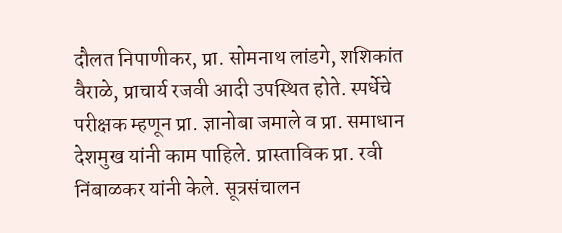दौलत निपाणीकर, प्रा. सोमनाथ लांडगे, शशिकांत वैराळे, प्राचार्य रजवी आदी उपस्थित होते. स्पर्धेचे परीक्षक म्हणून प्रा. ज्ञानोबा जमाले व प्रा. समाधान देशमुख यांनी काम पाहिले. प्रास्ताविक प्रा. रवी निंबाळकर यांनी केले. सूत्रसंचालन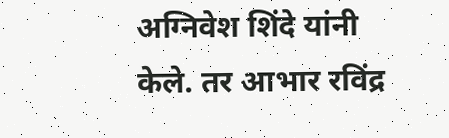अग्निवेश शिंदे यांनी केले. तर आभार रविंद्र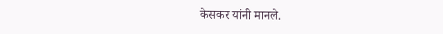केसकर यांनी मानले.